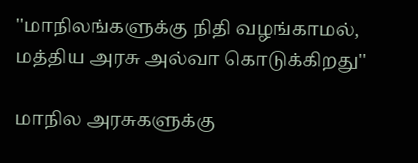''மாநிலங்களுக்கு நிதி வழங்காமல், மத்திய அரசு அல்வா கொடுக்கிறது''

மாநில அரசுகளுக்கு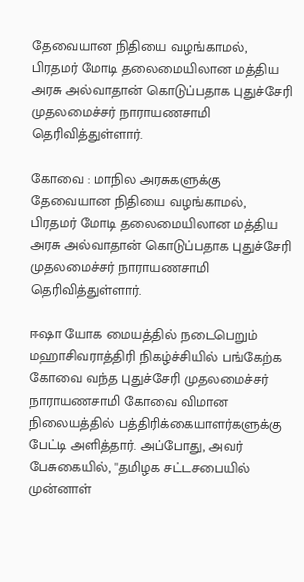தேவையான நிதியை வழங்காமல், பிரதமர் மோடி தலைமையிலான மத்திய அரசு அல்வாதான் கொடுப்பதாக புதுச்சேரி முதலமைச்சர் நாராயணசாமி தெரிவித்துள்ளார்.

கோவை : மாநில அரசுகளுக்கு தேவையான நிதியை வழங்காமல், பிரதமர் மோடி தலைமையிலான மத்திய அரசு அல்வாதான் கொடுப்பதாக புதுச்சேரி முதலமைச்சர் நாராயணசாமி தெரிவித்துள்ளார்.

ஈஷா யோக மையத்தில் நடைபெறும் மஹாசிவராத்திரி நிகழ்ச்சியில் பங்கேற்க கோவை வந்த புதுச்சேரி முதலமைச்சர் நாராயணசாமி கோவை விமான நிலையத்தில் பத்திரிக்கையாளர்களுக்கு பேட்டி அளித்தார். அப்போது, அவர் பேசுகையில், ''தமிழக சட்டசபையில் முன்னாள்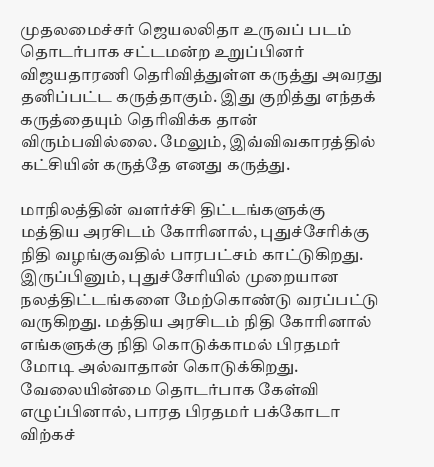முதலமைச்சர் ஜெயலலிதா உருவப் படம் தொடர்பாக சட்டமன்ற உறுப்பினர் விஜயதாரணி தெரிவித்துள்ள கருத்து அவரது தனிப்பட்ட கருத்தாகும். இது குறித்து எந்தக் கருத்தையும் தெரிவிக்க தான் விரும்பவில்லை. மேலும், இவ்விவகாரத்தில் கட்சியின் கருத்தே எனது கருத்து.

மாநிலத்தின் வளர்ச்சி திட்டங்களுக்கு மத்திய அரசிடம் கோரினால், புதுச்சேரிக்கு நிதி வழங்குவதில் பாரபட்சம் காட்டுகிறது. இருப்பினும், புதுச்சேரியில் முறையான நலத்திட்டங்களை மேற்கொண்டு வரப்பட்டு வருகிறது. மத்திய அரசிடம் நிதி கோரினால் எங்களுக்கு நிதி கொடுக்காமல் பிரதமர் மோடி அல்வாதான் கொடுக்கிறது. வேலையின்மை தொடர்பாக கேள்வி எழுப்பினால், பாரத பிரதமர் பக்கோடா விற்கச்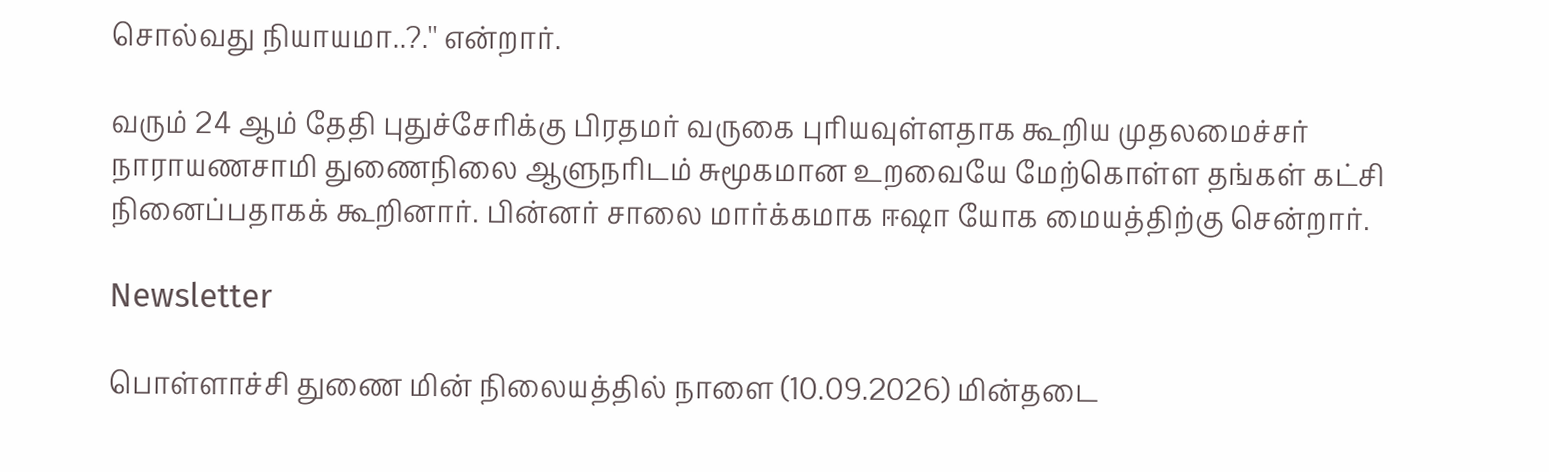சொல்வது நியாயமா..?.'' என்றார்.

வரும் 24 ஆம் தேதி புதுச்சேரிக்கு பிரதமர் வருகை புரியவுள்ளதாக கூறிய முதலமைச்சர் நாராயணசாமி துணைநிலை ஆளுநரிடம் சுமூகமான உறவையே மேற்கொள்ள தங்கள் கட்சி நினைப்பதாகக் கூறினார். பின்னர் சாலை மார்க்கமாக ஈஷா யோக மையத்திற்கு சென்றார்.

Newsletter

பொள்ளாச்சி துணை மின் நிலையத்தில் நாளை (10.09.2026) மின்தடை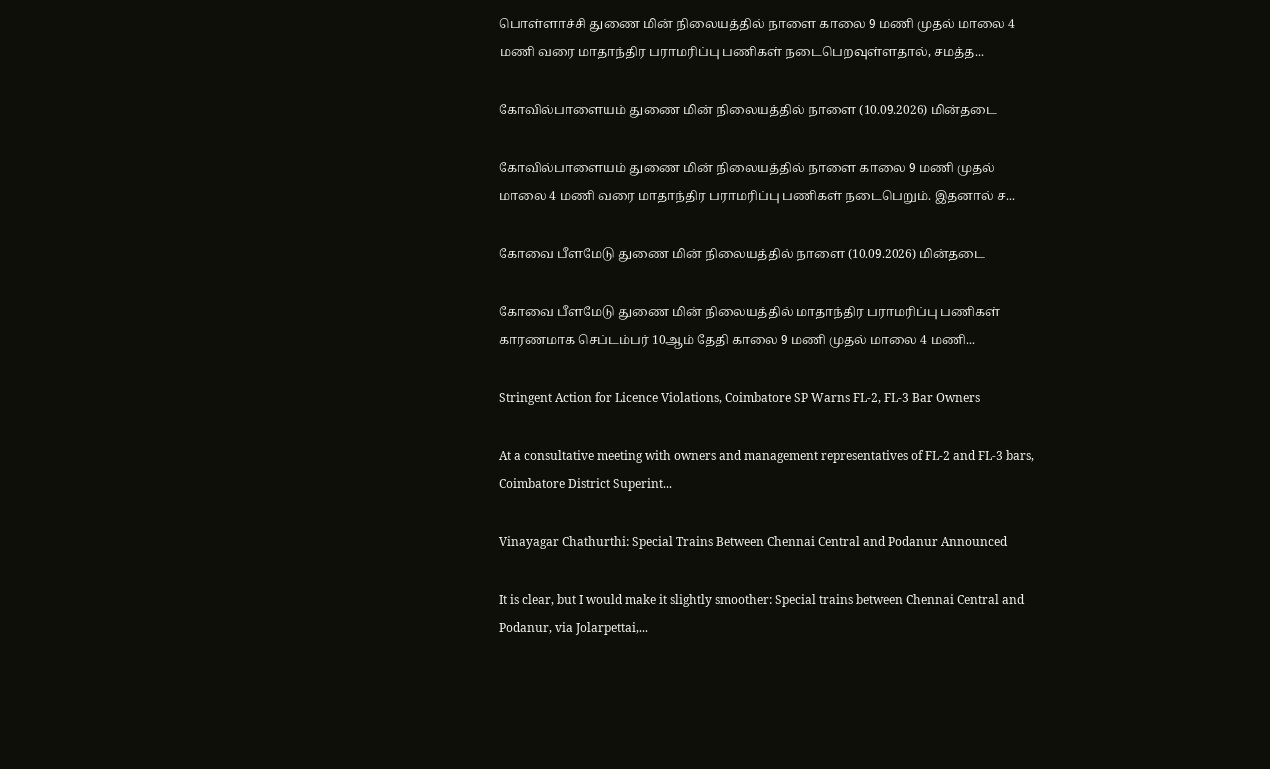பொள்ளாச்சி துணை மின் நிலையத்தில் நாளை காலை 9 மணி முதல் மாலை 4 மணி வரை மாதாந்திர பராமரிப்பு பணிகள் நடைபெறவுள்ளதால், சமத்த...

கோவில்பாளையம் துணை மின் நிலையத்தில் நாளை (10.09.2026) மின்தடை

கோவில்பாளையம் துணை மின் நிலையத்தில் நாளை காலை 9 மணி முதல் மாலை 4 மணி வரை மாதாந்திர பராமரிப்பு பணிகள் நடைபெறும். இதனால் ச...

கோவை பீளமேடு துணை மின் நிலையத்தில் நாளை (10.09.2026) மின்தடை

கோவை பீளமேடு துணை மின் நிலையத்தில் மாதாந்திர பராமரிப்பு பணிகள் காரணமாக செப்டம்பர் 10ஆம் தேதி காலை 9 மணி முதல் மாலை 4 மணி...

Stringent Action for Licence Violations, Coimbatore SP Warns FL-2, FL-3 Bar Owners

At a consultative meeting with owners and management representatives of FL-2 and FL-3 bars, Coimbatore District Superint...

Vinayagar Chathurthi: Special Trains Between Chennai Central and Podanur Announced

It is clear, but I would make it slightly smoother: Special trains between Chennai Central and Podanur, via Jolarpettai,...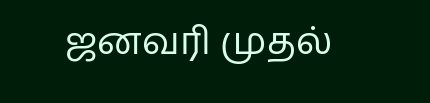ஜனவரி முதல்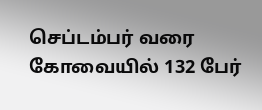செப்டம்பர் வரை கோவையில் 132 பேர்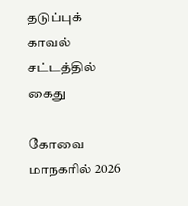தடுப்புக் காவல் சட்டத்தில் கைது

கோவை மாநகரில் 2026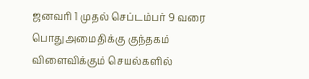ஜனவரி 1 முதல் செப்டம்பர் 9 வரை பொதுஅமைதிக்கு குந்தகம் விளைவிக்கும் செயல்களில்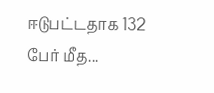ஈடுபட்டதாக 132 பேர் மீத...